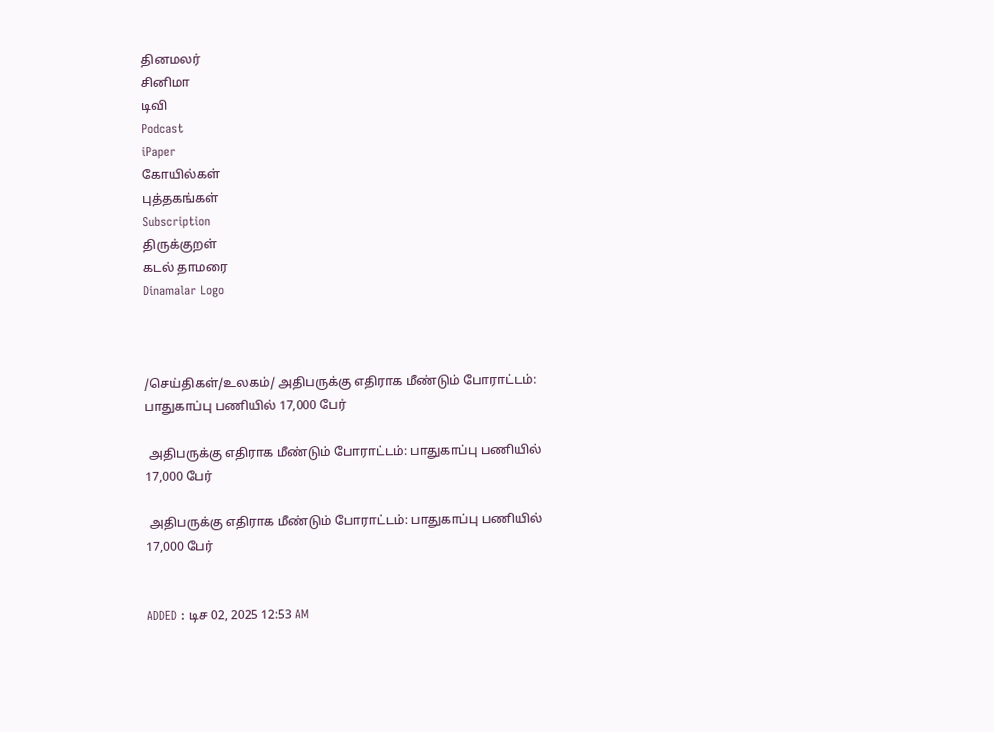தினமலர்
சினிமா
டிவி
Podcast
iPaper
கோயில்கள்
புத்தகங்கள்
Subscription
திருக்குறள்
கடல் தாமரை
Dinamalar Logo



/செய்திகள்/உலகம்/ அதிபருக்கு எதிராக மீண்டும் போராட்டம்: பாதுகாப்பு பணியில் 17,000 பேர்

 அதிபருக்கு எதிராக மீண்டும் போராட்டம்: பாதுகாப்பு பணியில் 17,000 பேர்

 அதிபருக்கு எதிராக மீண்டும் போராட்டம்: பாதுகாப்பு பணியில் 17,000 பேர்


ADDED : டிச 02, 2025 12:53 AM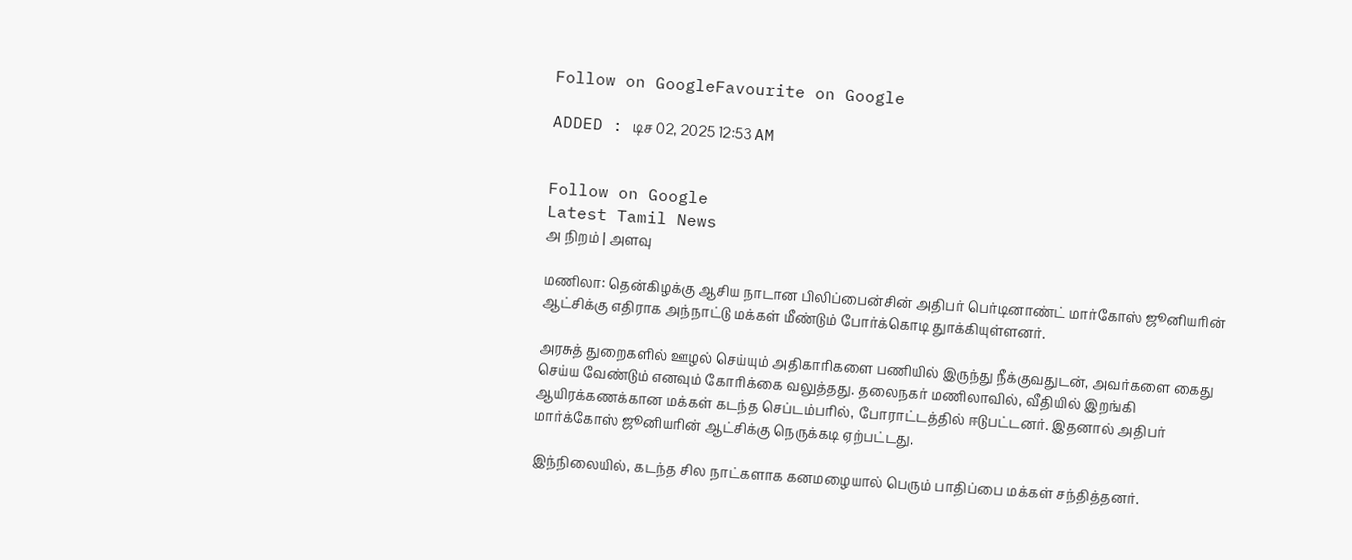Follow on GoogleFavourite on Google

ADDED : டிச 02, 2025 12:53 AM


Follow on Google
Latest Tamil News
அ நிறம் | அளவு

மணிலா: தென்கிழக்கு ஆசிய நாடான பிலிப்பைன்சின் அதிபர் பெர்டினாண்ட் மார்கோஸ் ஜூனியரின் ஆட்சிக்கு எதிராக அந்நாட்டு மக்கள் மீண்டும் போர்க்கொடி துாக்கியுள்ளனர்.

அரசுத் துறைகளில் ஊழல் செய்யும் அதிகாரிகளை பணியில் இருந்து நீக்குவதுடன், அவர்களை கைது செய்ய வேண்டும் எனவும் கோரிக்கை வலுத்தது. தலைநகர் மணிலாவில், வீதியில் இறங்கி ஆயிரக்கணக்கான மக்கள் கடந்த செப்டம்பரில், போராட்டத்தில் ஈடுபட்டனர். இதனால் அதிபர் மார்க்கோஸ் ஜூனியரின் ஆட்சிக்கு நெருக்கடி ஏற்பட்டது.

இந்நிலையில், கடந்த சில நாட்களாக கனமழையால் பெரும் பாதிப்பை மக்கள் சந்தித்தனர்.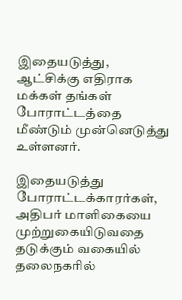இதையடுத்து, ஆட்சிக்கு எதிராக மக்கள் தங்கள் போராட்டத்தை மீண்டும் முன்னெடுத்து உள்ளனர்.

இதையடுத்து போராட்டக்காரர்கள், அதிபர் மாளிகையை முற்றுகையிடுவதை தடுக்கும் வகையில் தலைநகரில்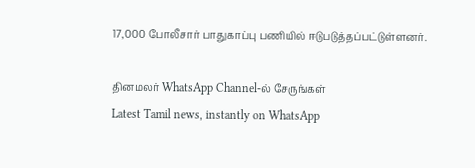17,000 போலீசார் பாதுகாப்பு பணியில் ஈடுபடுத்தப்பட்டுள்ளனர்.

தினமலர் WhatsApp Channel-ல் சேருங்கள்
Latest Tamil news, instantly on WhatsApp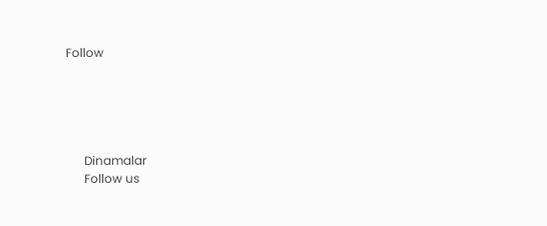Follow





      Dinamalar
      Follow us